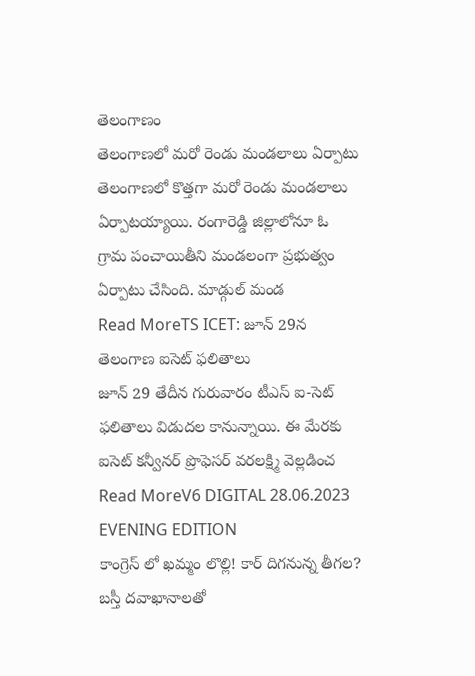తెలంగాణం
తెలంగాణలో మరో రెండు మండలాలు ఏర్పాటు
తెలంగాణలో కొత్తగా మరో రెండు మండలాలు ఏర్పాటయ్యాయి. రంగారెడ్డి జిల్లాలోనూ ఓ గ్రామ పంచాయితీని మండలంగా ప్రభుత్వం ఏర్పాటు చేసింది. మాడ్గుల్ మండ
Read MoreTS ICET: జూన్ 29న తెలంగాణ ఐసెట్ ఫలితాలు
జూన్ 29 తేదీన గురువారం టీఎస్ ఐ-సెట్ ఫలితాలు విడుదల కానున్నాయి. ఈ మేరకు ఐసెట్ కన్వీనర్ ప్రొఫెసర్ వరలక్ష్మి వెల్లడించ
Read MoreV6 DIGITAL 28.06.2023 EVENING EDITION
కాంగ్రెస్ లో ఖమ్మం లొల్లి! కార్ దిగనున్న తీగల? బస్తీ దవాఖానాలతో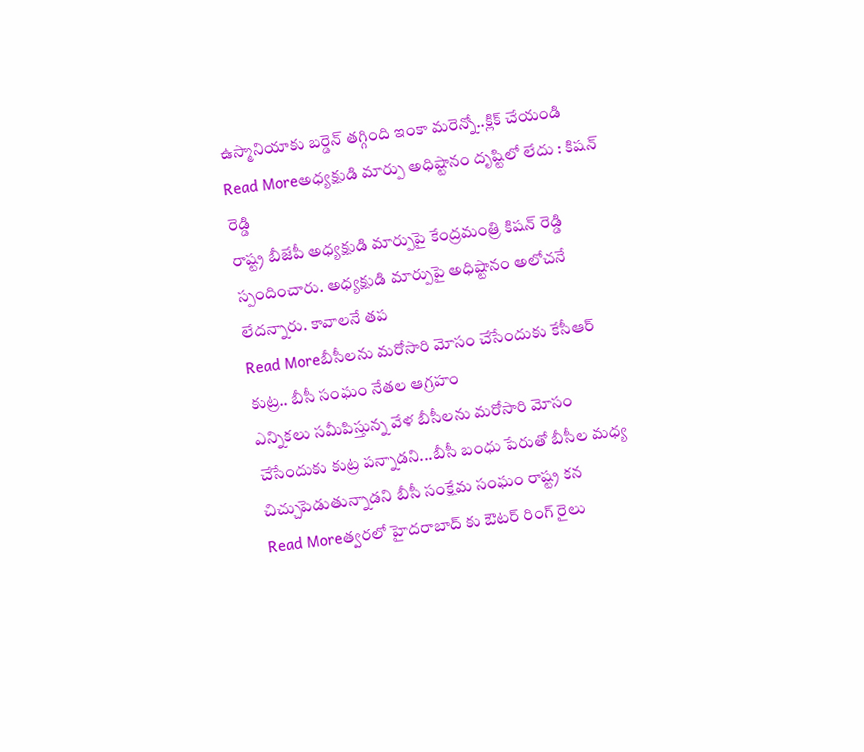ఉస్మానియాకు బర్డెన్ తగ్గింది ఇంకా మరెన్నో..క్లిక్ చేయండి
Read Moreఅధ్యక్షుడి మార్పు అధిష్టానం దృష్టిలో లేదు : కిషన్ రెడ్డి
రాష్ట్ర బీజేపీ అధ్యక్షుడి మార్పుపై కేంద్రమంత్రి కిషన్ రెడ్డి స్పందించారు. అధ్యక్షుడి మార్పుపై అధిష్టానం అలోచనే లేదన్నారు. కావాలనే తప
Read Moreబీసీలను మరోసారి మోసం చేసేందుకు కేసీఆర్ కుట్ర.. బీసీ సంఘం నేతల ఆగ్రహం
ఎన్నికలు సమీపిస్తున్న వేళ బీసీలను మరోసారి మోసం చేసేందుకు కుట్ర పన్నాడని...బీసీ బంధు పేరుతో బీసీల మధ్య చిచ్చుపెడుతున్నాడని బీసీ సంక్షేమ సంఘం రాష్ట్ర కన
Read Moreత్వరలో హైదరాబాద్ కు ఔటర్ రింగ్ రైలు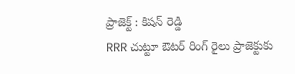ప్రాజెక్ట్ : కిషన్ రెడ్డి
RRR చుట్టూ ఔటర్ రింగ్ రైలు ప్రాజెక్టుకు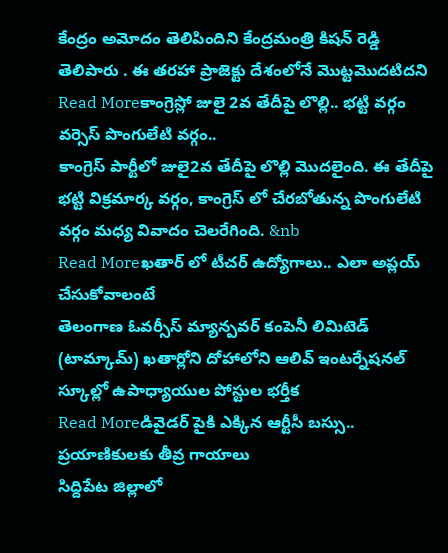కేంద్రం అమోదం తెలిపిందిని కేంద్రమంత్రి కిషన్ రెడ్డి తెలిపారు . ఈ తరహా ప్రాజెక్టు దేశంలోనే మొట్టమొదటిదని
Read Moreకాంగ్రెస్లో జులై 2వ తేదీపై లొల్లి.. భట్టి వర్గం వర్సెస్ పొంగులేటి వర్గం..
కాంగ్రెస్ పార్టీలో జులై2వ తేదీపై లొల్లి మొదలైంది. ఈ తేదీపై భట్టి విక్రమార్క వర్గం, కాంగ్రెస్ లో చేరబోతున్న పొంగులేటి వర్గం మధ్య వివాదం చెలరేగింది. &nb
Read Moreఖతార్ లో టీచర్ ఉద్యోగాలు.. ఎలా అప్లయ్ చేసుకోవాలంటే
తెలంగాణ ఓవర్సీస్ మ్యాన్పవర్ కంపెనీ లిమిటెడ్ (టామ్కామ్) ఖతార్లోని దోహాలోని ఆలివ్ ఇంటర్నేషనల్ స్కూల్లో ఉపాధ్యాయుల పోస్టుల భర్తీక
Read Moreడివైడర్ పైకి ఎక్కిన ఆర్టీసీ బస్సు.. ప్రయాణికులకు తీవ్ర గాయాలు
సిద్దిపేట జిల్లాలో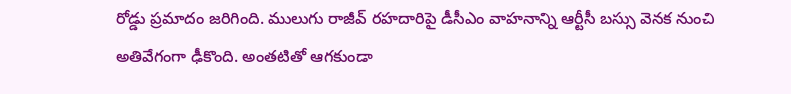రోడ్డు ప్రమాదం జరిగింది. ములుగు రాజీవ్ రహదారిపై డీసీఎం వాహనాన్ని ఆర్టీసీ బస్సు వెనక నుంచి అతివేగంగా ఢీకొంది. అంతటితో ఆగకుండా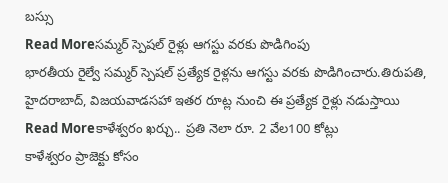బస్సు
Read Moreసమ్మర్ స్పెషల్ రైళ్లు ఆగస్టు వరకు పొడిగింపు
భారతీయ రైల్వే సమ్మర్ స్పెషల్ ప్రత్యేక రైళ్లను ఆగస్టు వరకు పొడిగించారు.తిరుపతి, హైదరాబాద్, విజయవాడసహా ఇతర రూట్ల నుంచి ఈ ప్రత్యేక రైళ్లు నడుస్తాయి
Read Moreకాళేశ్వరం ఖర్చు.. ప్రతి నెలా రూ. 2 వేల100 కోట్లు
కాళేశ్వరం ప్రాజెక్టు కోసం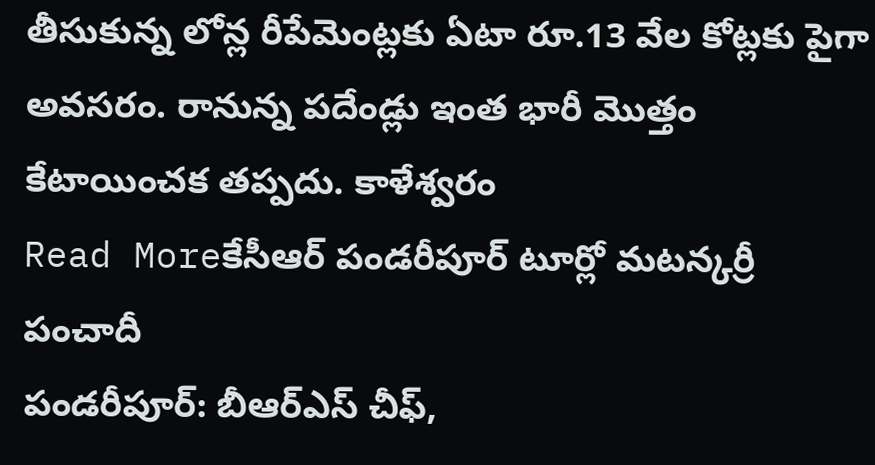తీసుకున్న లోన్ల రీపేమెంట్లకు ఏటా రూ.13 వేల కోట్లకు పైగా అవసరం. రానున్న పదేండ్లు ఇంత భారీ మొత్తం కేటాయించక తప్పదు. కాళేశ్వరం
Read Moreకేసీఆర్ పండరీపూర్ టూర్లో మటన్కర్రీ పంచాదీ
పండరీపూర్: బీఆర్ఎస్ చీఫ్,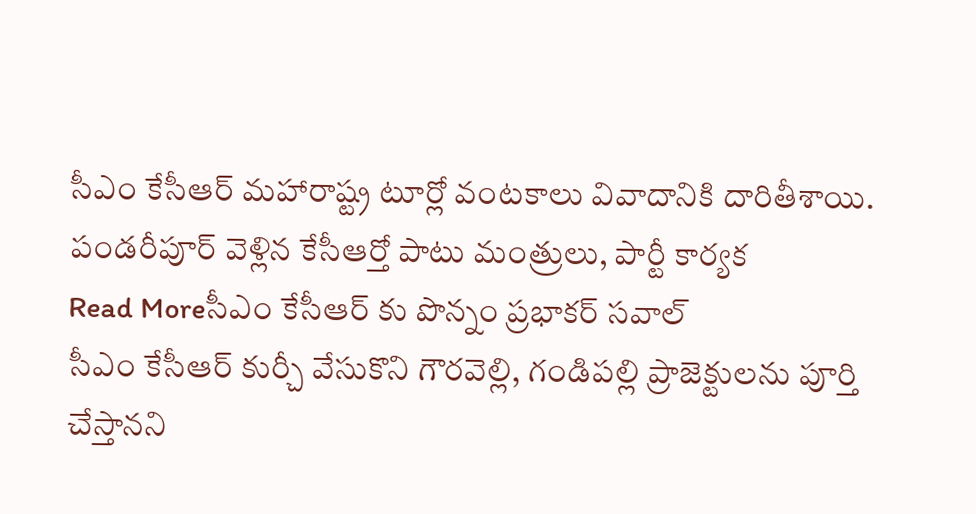సీఎం కేసీఆర్ మహారాష్ట్ర టూర్లో వంటకాలు వివాదానికి దారితీశాయి. పండరీపూర్ వెళ్లిన కేసీఆర్తో పాటు మంత్రులు, పార్టీ కార్యక
Read Moreసీఎం కేసీఆర్ కు పొన్నం ప్రభాకర్ సవాల్
సీఎం కేసీఆర్ కుర్చీ వేసుకొని గౌరవెల్లి, గండిపల్లి ప్రాజెక్టులను పూర్తి చేస్తానని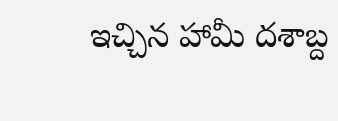ఇచ్చిన హామీ దశాబ్ద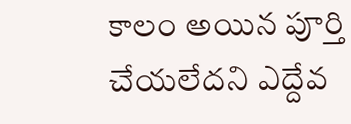కాలం అయిన పూర్తి చేయలేదని ఎద్దేవ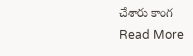చేశారు కాంగ
Read More